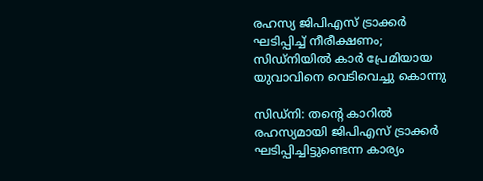രഹസ്യ ജിപിഎസ് ട്രാക്കർ ഘടിപ്പിച്ച് നീരീക്ഷണം; സിഡ്നിയിൽ കാർ പ്രേമിയായ യുവാവിനെ വെടിവെച്ചു കൊന്നു

സിഡ്നി: തന്റെ കാറിൽ രഹസ്യമായി ജിപിഎസ് ട്രാക്കർ ഘടിപ്പിച്ചിട്ടുണ്ടെന്ന കാര്യം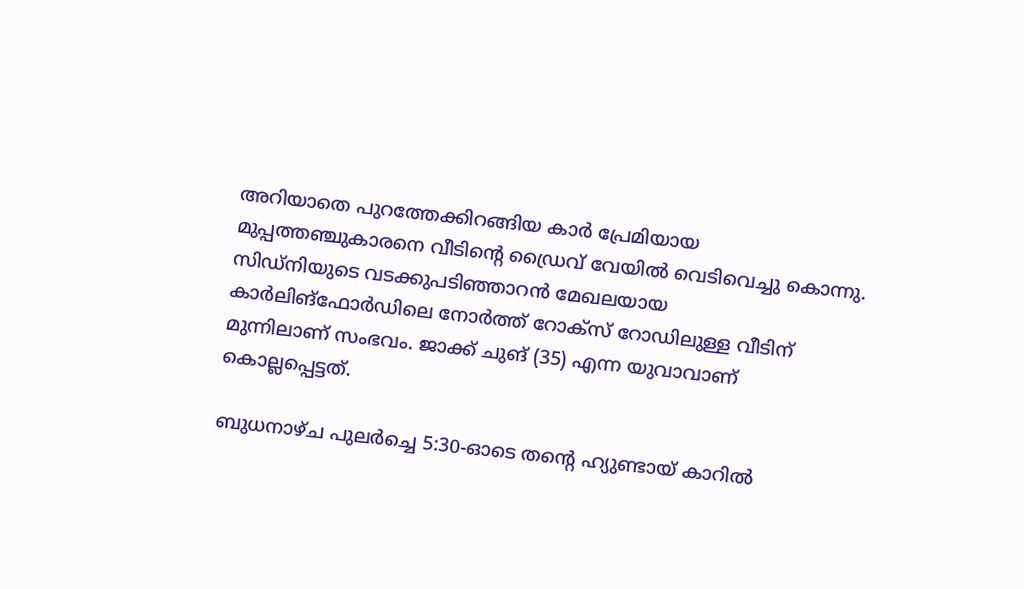അറിയാതെ പുറത്തേക്കിറങ്ങിയ കാർ പ്രേമിയായ മുപ്പത്തഞ്ചുകാരനെ വീടിന്റെ ഡ്രൈവ് വേയിൽ വെടിവെച്ചു കൊന്നു. സിഡ്നിയുടെ വടക്കുപടിഞ്ഞാറൻ മേഖലയായ കാർലിങ്ഫോർഡിലെ നോർത്ത് റോക്സ് റോഡിലുള്ള വീടിന് മുന്നിലാണ് സംഭവം. ജാക്ക് ചുങ് (35) എന്ന യുവാവാണ് കൊല്ലപ്പെട്ടത്.

ബുധനാഴ്ച പുലർച്ചെ 5:30-ഓടെ തന്റെ ഹ്യുണ്ടായ് കാറിൽ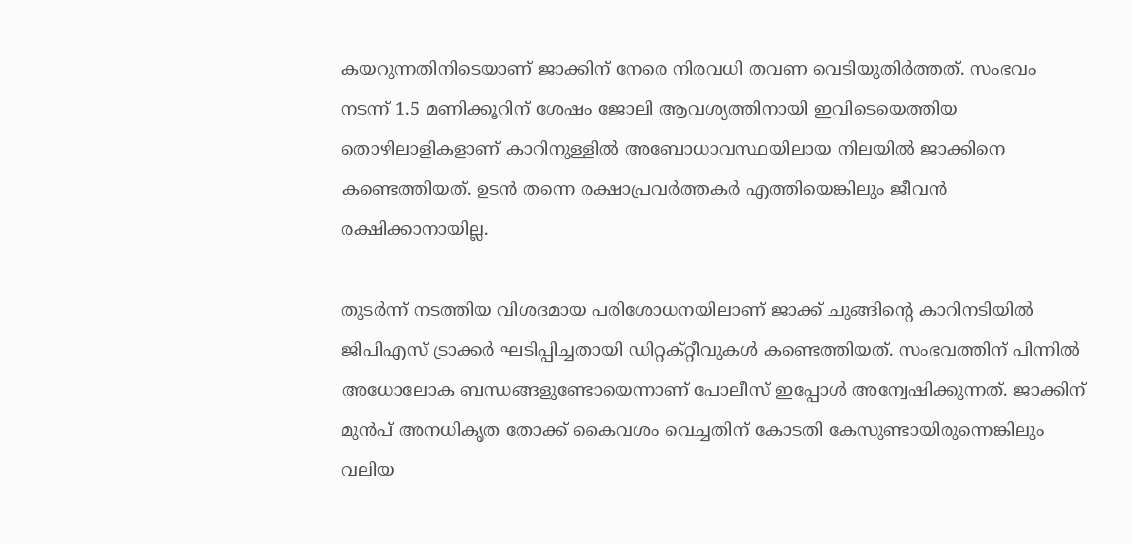കയറുന്നതിനിടെയാണ് ജാക്കിന് നേരെ നിരവധി തവണ വെടിയുതിർത്തത്. സംഭവം നടന്ന് 1.5 മണിക്കൂറിന് ശേഷം ജോലി ആവശ്യത്തിനായി ഇവിടെയെത്തിയ തൊഴിലാളികളാണ് കാറിനുള്ളിൽ അബോധാവസ്ഥയിലായ നിലയിൽ ജാക്കിനെ കണ്ടെത്തിയത്. ഉടൻ തന്നെ രക്ഷാപ്രവർത്തകർ എത്തിയെങ്കിലും ജീവൻ രക്ഷിക്കാനായില്ല.

തുടർന്ന് നടത്തിയ വിശദമായ പരിശോധനയിലാണ് ജാക്ക് ചുങ്ങിന്റെ കാറിനടിയിൽ ജിപിഎസ് ട്രാക്കർ ഘടിപ്പിച്ചതായി ഡിറ്റക്റ്റീവുകൾ കണ്ടെത്തിയത്. സംഭവത്തിന് പിന്നിൽ അധോലോക ബന്ധങ്ങളുണ്ടോയെന്നാണ് പോലീസ് ഇപ്പോൾ അന്വേഷിക്കുന്നത്. ജാക്കിന് മുൻപ് അനധികൃത തോക്ക് കൈവശം വെച്ചതിന് കോടതി കേസുണ്ടായിരുന്നെങ്കിലും വലിയ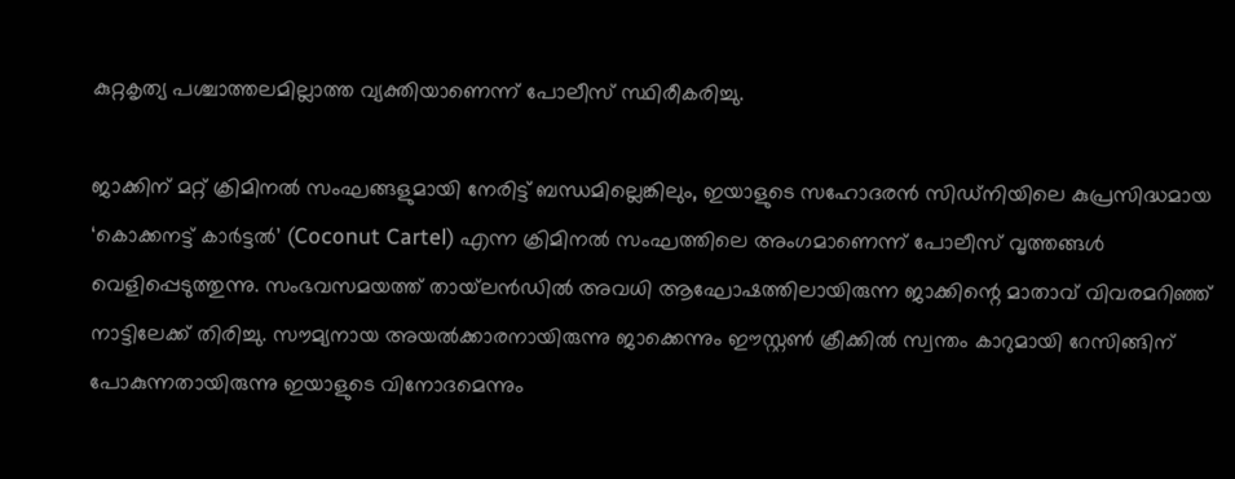കുറ്റകൃത്യ പശ്ചാത്തലമില്ലാത്ത വ്യക്തിയാണെന്ന് പോലീസ് സ്ഥിരീകരിച്ചു.

ജാക്കിന് മറ്റ് ക്രിമിനൽ സംഘങ്ങളുമായി നേരിട്ട് ബന്ധമില്ലെങ്കിലും, ഇയാളുടെ സഹോദരൻ സിഡ്നിയിലെ കുപ്രസിദ്ധമായ ‘കൊക്കനട്ട് കാർട്ടൽ’ (Coconut Cartel) എന്ന ക്രിമിനൽ സംഘത്തിലെ അംഗമാണെന്ന് പോലീസ് വൃത്തങ്ങൾ വെളിപ്പെടുത്തുന്നു. സംഭവസമയത്ത് തായ്‌ലൻഡിൽ അവധി ആഘോഷത്തിലായിരുന്ന ജാക്കിന്റെ മാതാവ് വിവരമറിഞ്ഞ് നാട്ടിലേക്ക് തിരിച്ചു. സൗമ്യനായ അയൽക്കാരനായിരുന്നു ജാക്കെന്നും ഈസ്റ്റൺ ക്രീക്കിൽ സ്വന്തം കാറുമായി റേസിങ്ങിന് പോകുന്നതായിരുന്നു ഇയാളുടെ വിനോദമെന്നും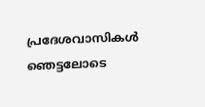പ്രദേശവാസികൾ ഞെട്ടലോടെ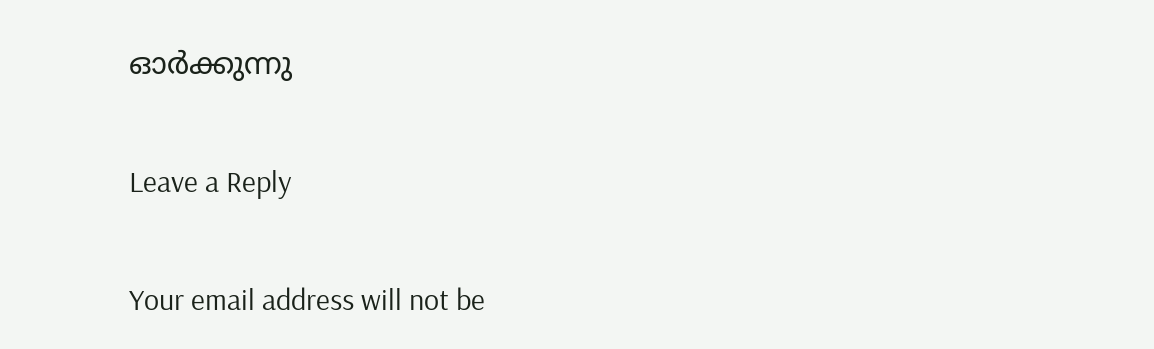ഓർക്കുന്നു

Leave a Reply

Your email address will not be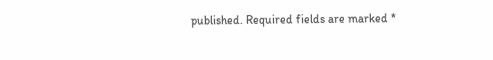published. Required fields are marked *